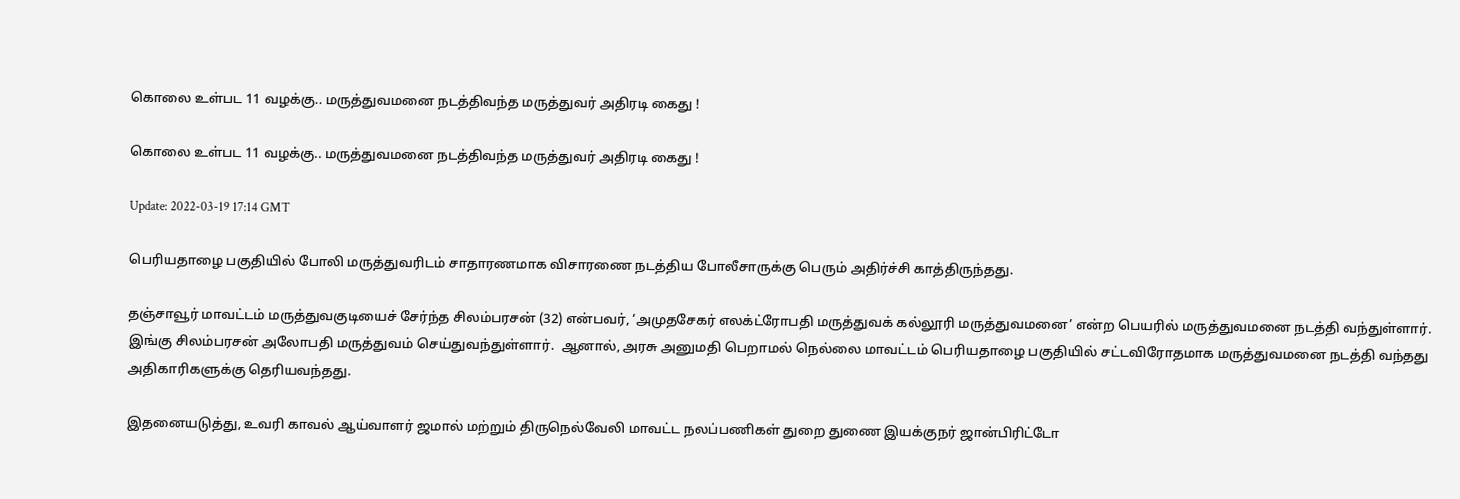கொலை உள்பட 11 வழக்கு.. மருத்துவமனை நடத்திவந்த மருத்துவர் அதிரடி கைது !

கொலை உள்பட 11 வழக்கு.. மருத்துவமனை நடத்திவந்த மருத்துவர் அதிரடி கைது !

Update: 2022-03-19 17:14 GMT

பெரியதாழை பகுதியில் போலி மருத்துவரிடம் சாதாரணமாக விசாரணை நடத்திய போலீசாருக்கு பெரும் அதிர்ச்சி காத்திருந்தது.

தஞ்சாவூர் மாவட்டம் மருத்துவகுடியைச் சேர்ந்த சிலம்பரசன் (32) என்பவர், ‘அமுதசேகர் எலக்ட்ரோபதி மருத்துவக் கல்லூரி மருத்துவமனை’ என்ற பெயரில் மருத்துவமனை நடத்தி வந்துள்ளார். இங்கு சிலம்பரசன் அலோபதி மருத்துவம் செய்துவந்துள்ளார்.  ஆனால், அரசு அனுமதி பெறாமல் நெல்லை மாவட்டம் பெரியதாழை பகுதியில் சட்டவிரோதமாக மருத்துவமனை நடத்தி வந்தது அதிகாரிகளுக்கு தெரியவந்தது.

இதனையடுத்து, உவரி காவல் ஆய்வாளர் ஜமால் மற்றும் திருநெல்வேலி மாவட்ட நலப்பணிகள் துறை துணை இயக்குநர் ஜான்பிரிட்டோ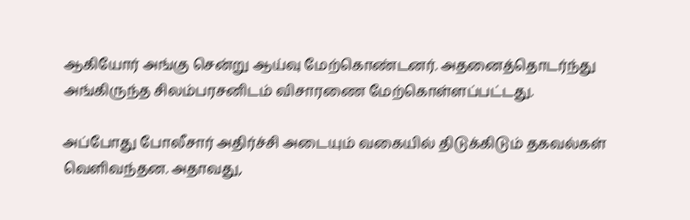ஆகியோர் அங்கு சென்று ஆய்வு மேற்கொண்டனர். அதனைத்தொடர்ந்து அங்கிருந்த சிலம்பரசனிடம் விசாரணை மேற்கொள்ளப்பட்டது.

அப்போது போலீசார் அதிர்ச்சி அடையும் வகையில் திடுக்கிடும் தகவல்கள் வெளிவந்தன. அதாவது,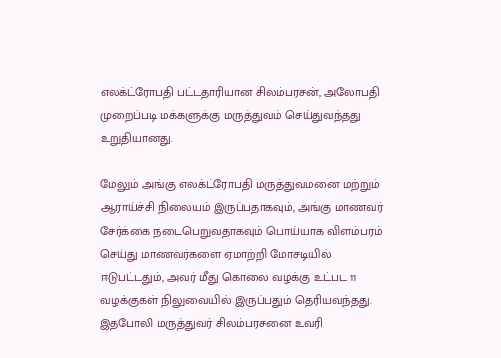எலக்ட்ரோபதி பட்டதாரியான சிலம்பரசன், அலோபதி முறைப்படி மக்களுக்கு மருத்துவம் செய்துவந்தது உறுதியானது.

மேலும் அங்கு எலக்ட்ரோபதி மருத்துவமனை மற்றும் ஆராய்ச்சி நிலையம் இருப்பதாகவும், அங்கு மாணவர் சேர்க்கை நடைபெறுவதாகவும் பொய்யாக விளம்பரம் செய்து மாணவர்களை ஏமாற்றி மோசடியில் ஈடுபட்டதும், அவர் மீது கொலை வழக்கு உட்பட 11 வழக்குகள் நிலுவையில் இருப்பதும் தெரியவந்தது. இதபோலி மருத்துவர் சிலம்பரசனை உவரி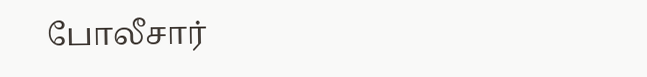போலீசார்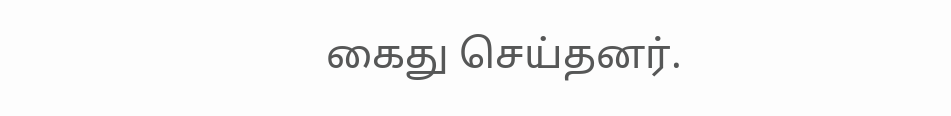கைது செய்தனர்.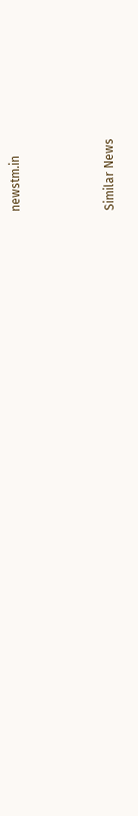newstm.in



Similar News